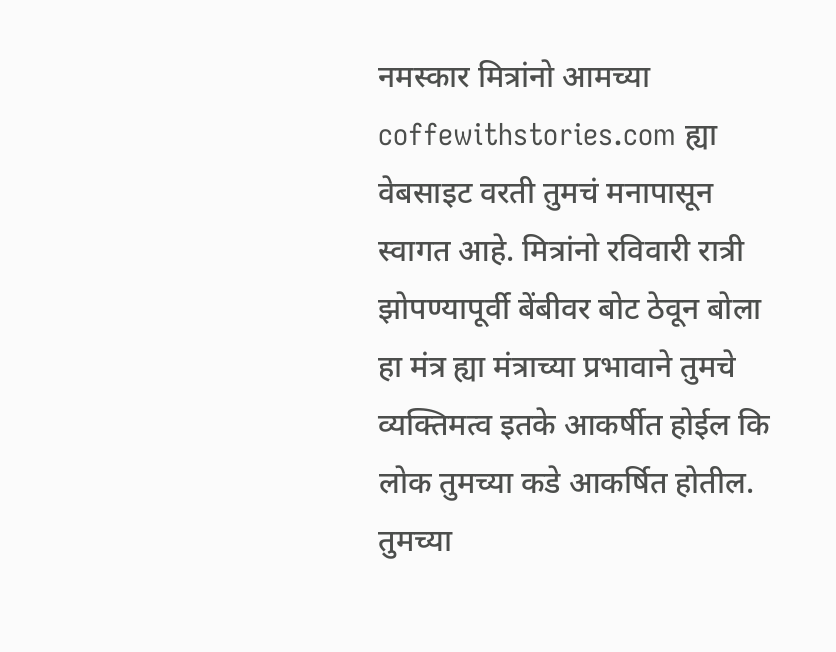नमस्कार मित्रांनो आमच्या coffewithstories.com ह्या वेबसाइट वरती तुमचं मनापासून स्वागत आहे. मित्रांनो रविवारी रात्री झोपण्यापूर्वी बेंबीवर बोट ठेवून बोला हा मंत्र ह्या मंत्राच्या प्रभावाने तुमचे व्यक्तिमत्व इतके आकर्षीत होईल कि लोक तुमच्या कडे आकर्षित होतील. तुमच्या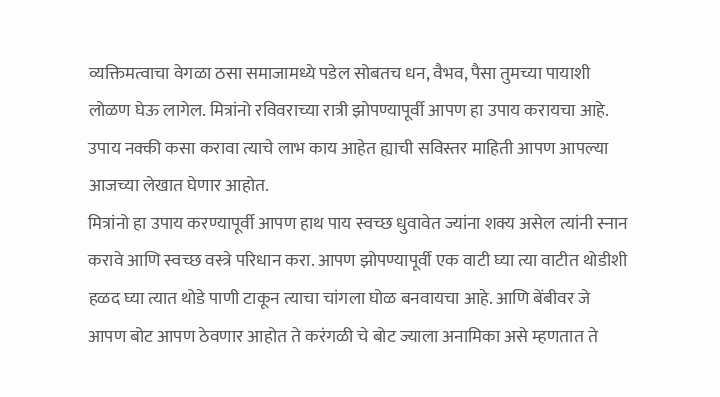व्यक्तिमत्वाचा वेगळा ठसा समाजामध्ये पडेल सोबतच धन, वैभव, पैसा तुमच्या पायाशी लोळण घेऊ लागेल. मित्रांनो रविवराच्या रात्री झोपण्यापूर्वी आपण हा उपाय करायचा आहे. उपाय नक्की कसा करावा त्याचे लाभ काय आहेत ह्याची सविस्तर माहिती आपण आपल्या आजच्या लेखात घेणार आहोत.
मित्रांनो हा उपाय करण्यापूर्वी आपण हाथ पाय स्वच्छ धुवावेत ज्यांना शक्य असेल त्यांनी स्नान करावे आणि स्वच्छ वस्त्रे परिधान करा. आपण झोपण्यापूर्वी एक वाटी घ्या त्या वाटीत थोडीशी हळद घ्या त्यात थोडे पाणी टाकून त्याचा चांगला घोळ बनवायचा आहे. आणि बेंबीवर जे आपण बोट आपण ठेवणार आहोत ते करंगळी चे बोट ज्याला अनामिका असे म्हणतात ते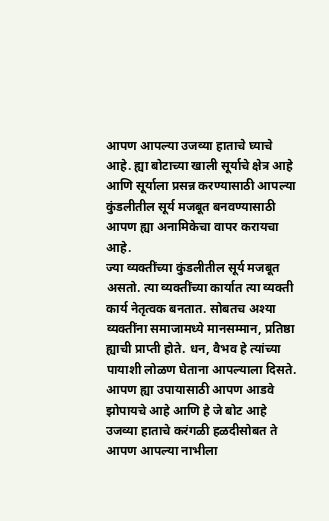आपण आपल्या उजव्या हाताचे घ्याचे आहे. ह्या बोटाच्या खाली सूर्याचे क्षेत्र आहे आणि सूर्याला प्रसन्न करण्यासाठी आपल्या कुंडलीतील सूर्य मजबूत बनवण्यासाठी आपण ह्या अनामिकेचा वापर करायचा आहे.
ज्या व्यक्तींच्या कुंडलीतील सूर्य मजबूत असतो. त्या व्यक्तींच्या कार्यात त्या व्यक्ती कार्य नेतृत्वक बनतात. सोबतच अश्या व्यक्तींना समाजामध्ये मानसम्मान, प्रतिष्ठा ह्याची प्राप्ती होते. धन, वैभव हे त्यांच्या पायाशी लोळण घेताना आपल्याला दिसते. आपण ह्या उपायासाठी आपण आडवे झोपायचे आहे आणि हे जे बोट आहे उजव्या हाताचे करंगळी हळदीसोबत ते आपण आपल्या नाभीला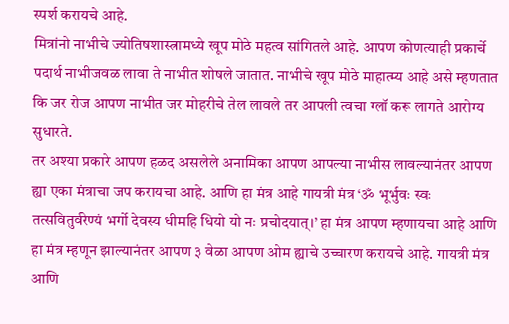स्पर्श करायचे आहे.
मित्रांनो नाभीचे ज्योतिषशास्त्रामध्ये खूप मोठे महत्व सांगितले आहे. आपण कोणत्याही प्रकार्चे पदार्थ नाभीजवळ लावा ते नाभीत शोषले जातात. नाभीचे खूप मोठे माहात्म्य आहे असे म्हणतात कि जर रोज आपण नाभीत जर मोहरीचे तेल लावले तर आपली त्वचा ग्लॉ करू लागते आरोग्य सुधारते.
तर अश्या प्रकारे आपण हळद असलेले अनामिका आपण आपल्या नाभीस लावल्यानंतर आपण ह्या एका मंत्राचा जप करायचा आहे. आणि हा मंत्र आहे गायत्री मंत्र ‘ॐ भूर्भुवः स्वः तत्सवितुर्वरेण्यं भर्गो देवस्य धीमहि धियो यो नः प्रचोदयात्।’ हा मंत्र आपण म्हणायचा आहे आणि हा मंत्र म्हणून झाल्यानंतर आपण ३ वेळा आपण ओम ह्याचे उच्चारण करायचे आहे. गायत्री मंत्र आणि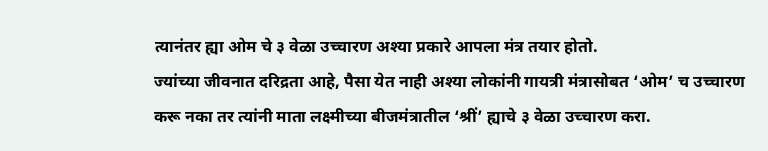त्यानंतर ह्या ओम चे ३ वेळा उच्चारण अश्या प्रकारे आपला मंत्र तयार होतो.
ज्यांच्या जीवनात दरिद्रता आहे, पैसा येत नाही अश्या लोकांनी गायत्री मंत्रासोबत ‘ओम’ च उच्चारण करू नका तर त्यांनी माता लक्ष्मीच्या बीजमंत्रातील ‘श्रीं’ ह्याचे ३ वेळा उच्चारण करा.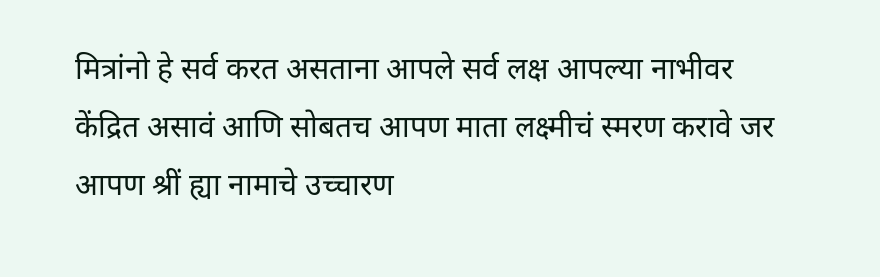मित्रांनो हे सर्व करत असताना आपले सर्व लक्ष आपल्या नाभीवर केंद्रित असावं आणि सोबतच आपण माता लक्ष्मीचं स्मरण करावे जर आपण श्रीं ह्या नामाचे उच्चारण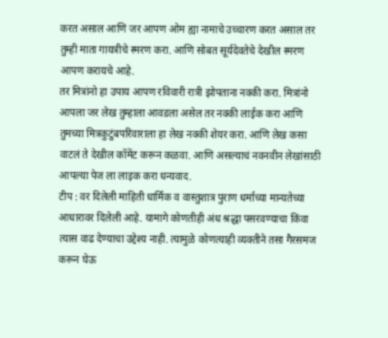करत असाल आणि जर आपण ओम ह्या नामाचे उच्चारण करत असाल तर तुम्ही माता गायत्रीचे स्मरण करा. आणि सोबत सूर्यदेवतेचे देखील स्मरण आपण करायचे आहे.
तर मित्रांनो हा उपाय आपण रविवारी रात्री झोपताना नक्की करा. मित्रांनो आपला जर लेख तुम्हाला आवडला असेल तर नक्की लाईक करा आणि तुमच्या मित्रकुटुंबपरिवाराला हा लेख नक्की शेयर करा. आणि लेख कसा वाटलं ते देखील कॉमेंट करून कळवा. आणि असल्याचं नवनवीन लेखांसाठी आपल्या पेज ला लाइक करा धन्यवाद.
टीप : वर दिलेली माहिती धार्मिक व वास्तुशात्र पुराण धर्माच्या मान्यतेच्या आधारावर दिलेली आहे. यामागे कोणतीही अंध श्रद्धा पसरवण्याचा किंवा त्यास वाढ देण्याचा उद्देश्य नाही. त्यामुळे कोणत्याही व्यक्तीने तसा गैरसमज करून घेऊ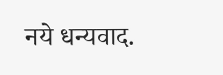नये धन्यवाद.